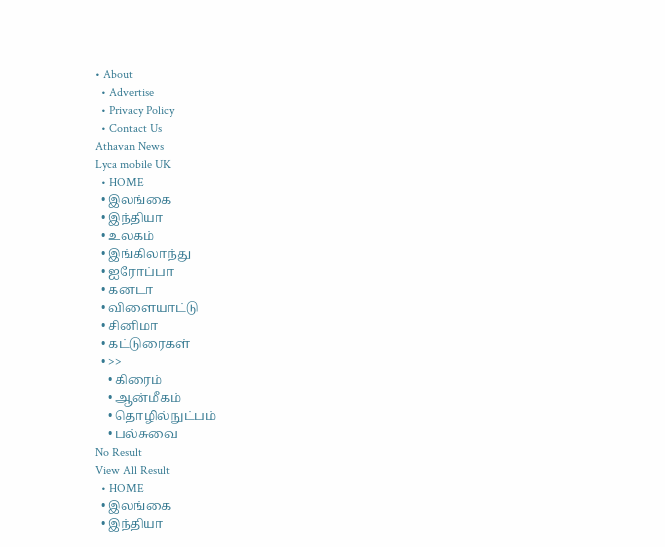• About
  • Advertise
  • Privacy Policy
  • Contact Us
Athavan News
Lyca mobile UK
  • HOME
  • இலங்கை
  • இந்தியா
  • உலகம்
  • இங்கிலாந்து
  • ஐரோப்பா
  • கனடா
  • விளையாட்டு
  • சினிமா
  • கட்டுரைகள்
  • >>
    • கிரைம்
    • ஆன்மீகம்
    • தொழில்நுட்பம்
    • பல்சுவை
No Result
View All Result
  • HOME
  • இலங்கை
  • இந்தியா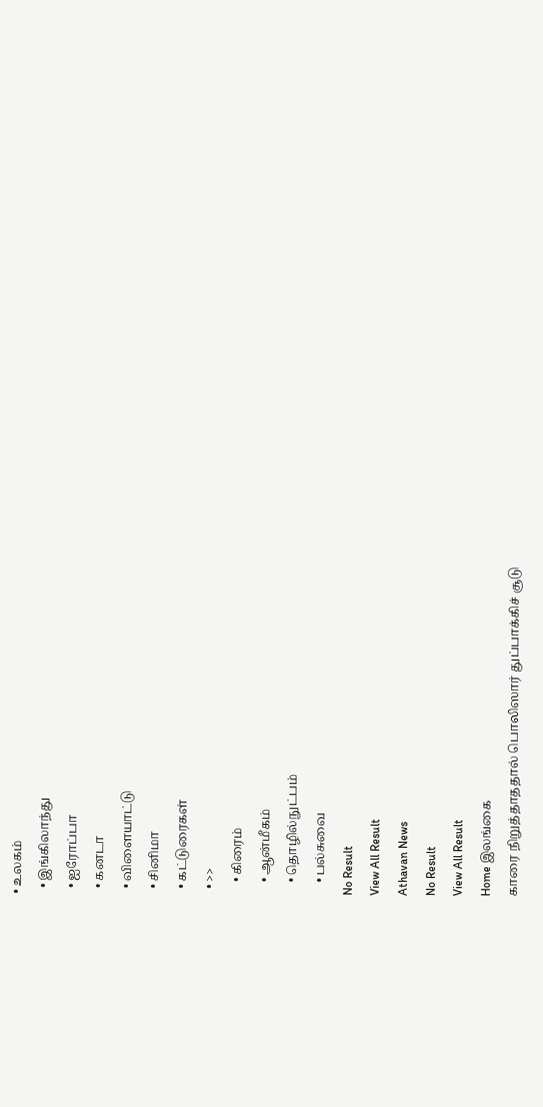• உலகம்
  • இங்கிலாந்து
  • ஐரோப்பா
  • கனடா
  • விளையாட்டு
  • சினிமா
  • கட்டுரைகள்
  • >>
    • கிரைம்
    • ஆன்மீகம்
    • தொழில்நுட்பம்
    • பல்சுவை
No Result
View All Result
Athavan News
No Result
View All Result
Home இலங்கை
காரை நிறுத்தாததால் பொலிஸார் துப்பாக்கிச் சூடு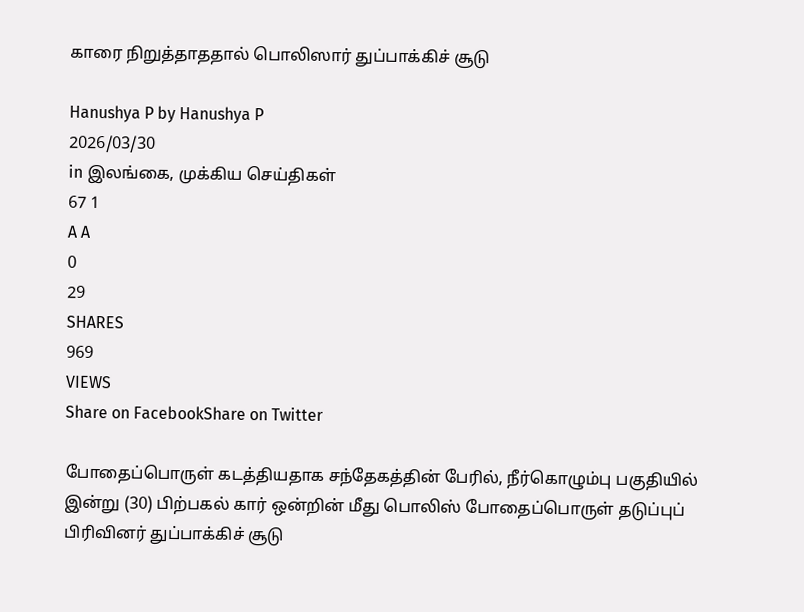காரை நிறுத்தாததால் பொலிஸார் துப்பாக்கிச் சூடு

Hanushya P by Hanushya P
2026/03/30
in இலங்கை, முக்கிய செய்திகள்
67 1
A A
0
29
SHARES
969
VIEWS
Share on FacebookShare on Twitter

போதைப்பொருள் கடத்தியதாக சந்தேகத்தின் பேரில், நீர்கொழும்பு பகுதியில் இன்று (30) பிற்பகல் கார் ஒன்றின் மீது பொலிஸ் போதைப்பொருள் தடுப்புப் பிரிவினர் துப்பாக்கிச் சூடு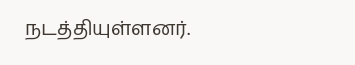நடத்தியுள்ளனர்.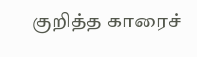குறித்த காரைச்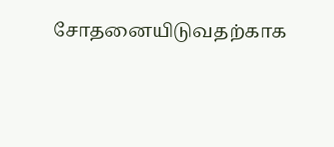சோதனையிடுவதற்காக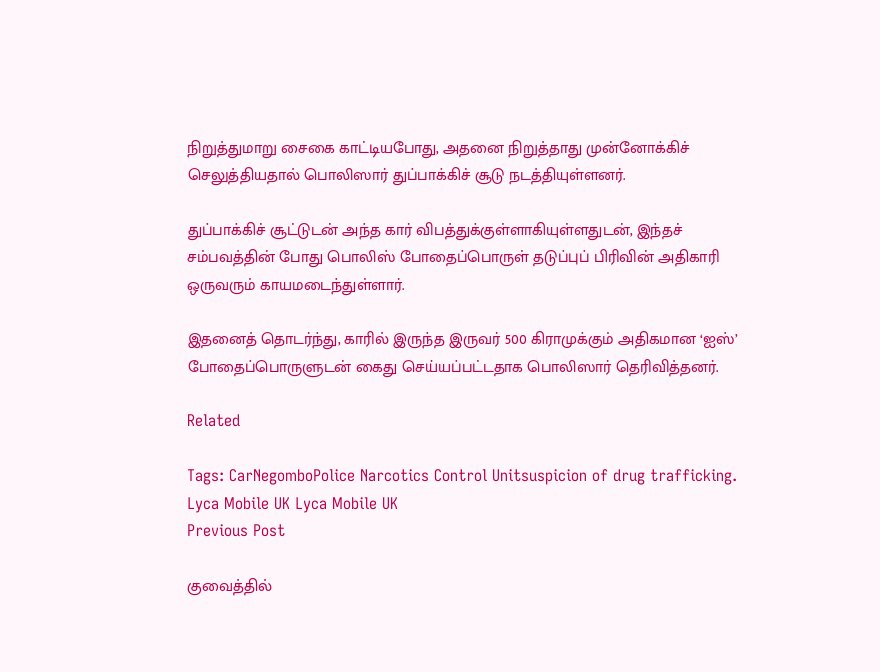நிறுத்துமாறு சைகை காட்டியபோது, அதனை நிறுத்தாது முன்னோக்கிச் செலுத்தியதால் பொலிஸார் துப்பாக்கிச் சூடு நடத்தியுள்ளனர்.

துப்பாக்கிச் சூட்டுடன் அந்த கார் விபத்துக்குள்ளாகியுள்ளதுடன், இந்தச் சம்பவத்தின் போது பொலிஸ் போதைப்பொருள் தடுப்புப் பிரிவின் அதிகாரி ஒருவரும் காயமடைந்துள்ளார்.

இதனைத் தொடர்ந்து, காரில் இருந்த இருவர் 500 கிராமுக்கும் அதிகமான ‘ஐஸ்’ போதைப்பொருளுடன் கைது செய்யப்பட்டதாக பொலிஸார் தெரிவித்தனர்.

Related

Tags: CarNegomboPolice Narcotics Control Unitsuspicion of drug trafficking.
Lyca Mobile UK Lyca Mobile UK
Previous Post

குவைத்தில்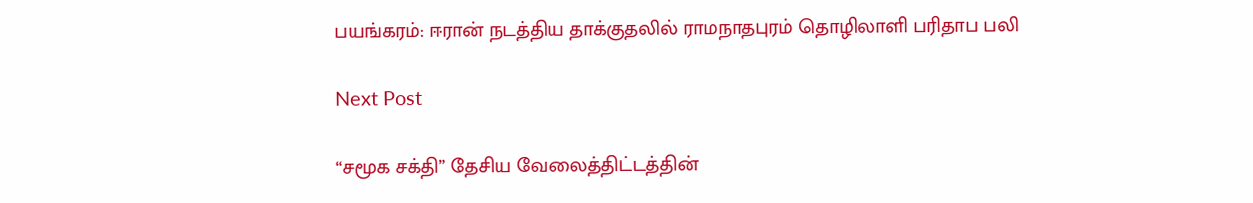பயங்கரம்: ஈரான் நடத்திய தாக்குதலில் ராமநாதபுரம் தொழிலாளி பரிதாப பலி

Next Post

“சமூக சக்தி” தேசிய வேலைத்திட்டத்தின்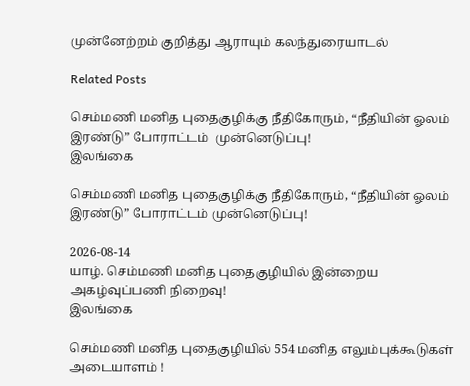முன்னேற்றம் குறித்து ஆராயும் கலந்துரையாடல்

Related Posts

செம்மணி மனித புதைகுழிக்கு நீதிகோரும், “நீதியின் ஓலம் இரண்டு” போராட்டம்  முன்னெடுப்பு!
இலங்கை

செம்மணி மனித புதைகுழிக்கு நீதிகோரும், “நீதியின் ஓலம் இரண்டு” போராட்டம் முன்னெடுப்பு!

2026-08-14
யாழ். செம்மணி மனித புதைகுழியில் இன்றைய அகழ்வுப்பணி நிறைவு!
இலங்கை

செம்மணி மனித புதைகுழியில் 554 மனித எலும்புக்கூடுகள் அடையாளம் !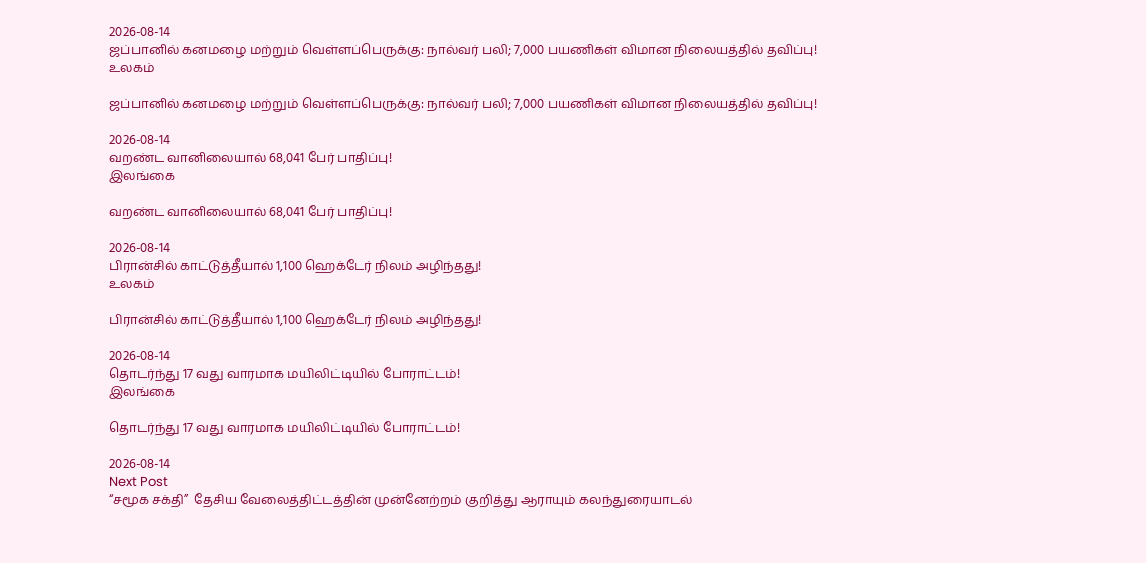2026-08-14
ஜப்பானில் கனமழை மற்றும் வெள்ளப்பெருக்கு: நால்வர் பலி; 7,000 பயணிகள் விமான நிலையத்தில் தவிப்பு!
உலகம்

ஜப்பானில் கனமழை மற்றும் வெள்ளப்பெருக்கு: நால்வர் பலி; 7,000 பயணிகள் விமான நிலையத்தில் தவிப்பு!

2026-08-14
வறண்ட வானிலையால் 68,041 பேர் பாதிப்பு!
இலங்கை

வறண்ட வானிலையால் 68,041 பேர் பாதிப்பு!

2026-08-14
பிரான்சில் காட்டுத்தீயால் 1,100 ஹெக்டேர் நிலம் அழிந்தது!
உலகம்

பிரான்சில் காட்டுத்தீயால் 1,100 ஹெக்டேர் நிலம் அழிந்தது!

2026-08-14
தொடர்ந்து 17 வது வாரமாக மயிலிட்டியில் போராட்டம்!
இலங்கை

தொடர்ந்து 17 வது வாரமாக மயிலிட்டியில் போராட்டம்!

2026-08-14
Next Post
“சமூக சக்தி”  தேசிய வேலைத்திட்டத்தின் முன்னேற்றம் குறித்து ஆராயும் கலந்துரையாடல்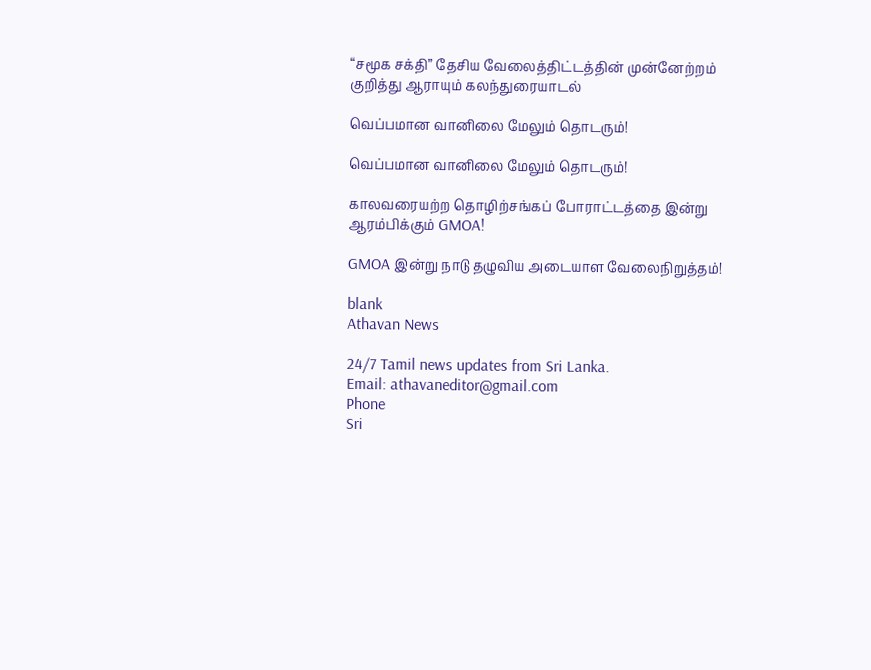“சமூக சக்தி” தேசிய வேலைத்திட்டத்தின் முன்னேற்றம் குறித்து ஆராயும் கலந்துரையாடல்

வெப்பமான வானிலை மேலும் தொடரும்!

வெப்பமான வானிலை மேலும் தொடரும்!

காலவரையற்ற தொழிற்சங்கப் போராட்டத்தை இன்று ஆரம்பிக்கும் GMOA!

GMOA இன்று நாடு தழுவிய அடையாள வேலைநிறுத்தம்!

blank
Athavan News

24/7 Tamil news updates from Sri Lanka.
Email: athavaneditor@gmail.com
Phone
Sri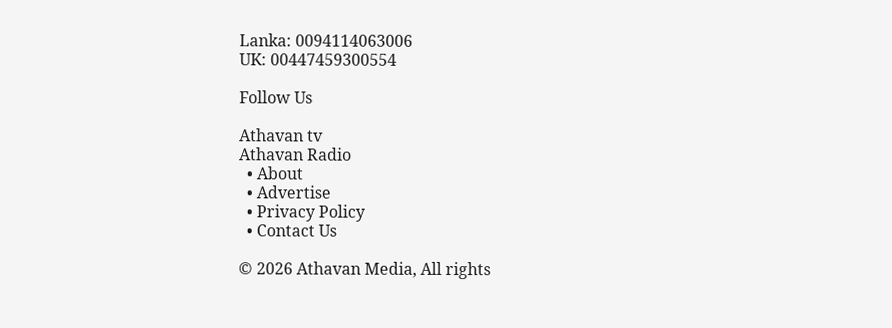Lanka: 0094114063006
UK: 00447459300554

Follow Us

Athavan tv
Athavan Radio
  • About
  • Advertise
  • Privacy Policy
  • Contact Us

© 2026 Athavan Media, All rights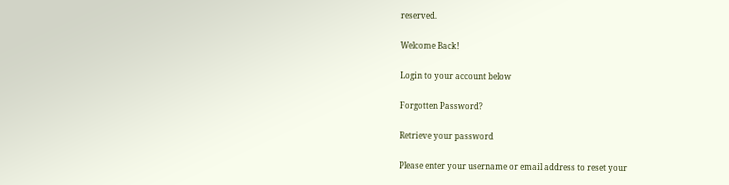reserved.

Welcome Back!

Login to your account below

Forgotten Password?

Retrieve your password

Please enter your username or email address to reset your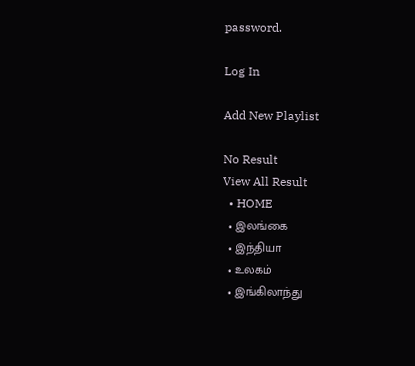password.

Log In

Add New Playlist

No Result
View All Result
  • HOME
  • இலங்கை
  • இந்தியா
  • உலகம்
  • இங்கிலாந்து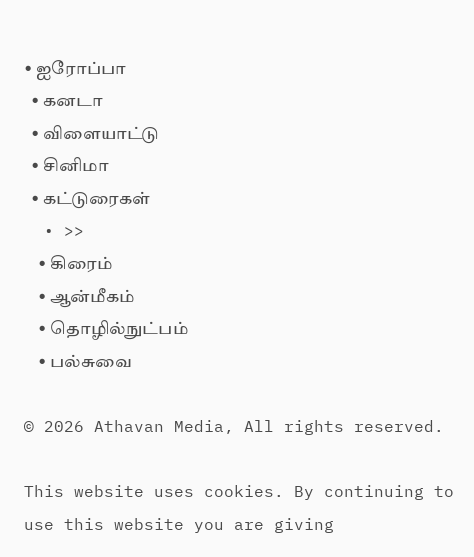• ஐரோப்பா
  • கனடா
  • விளையாட்டு
  • சினிமா
  • கட்டுரைகள்
  • >>
    • கிரைம்
    • ஆன்மீகம்
    • தொழில்நுட்பம்
    • பல்சுவை

© 2026 Athavan Media, All rights reserved.

This website uses cookies. By continuing to use this website you are giving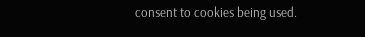consent to cookies being used.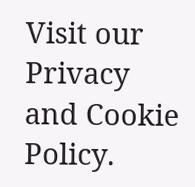Visit our Privacy and Cookie Policy.